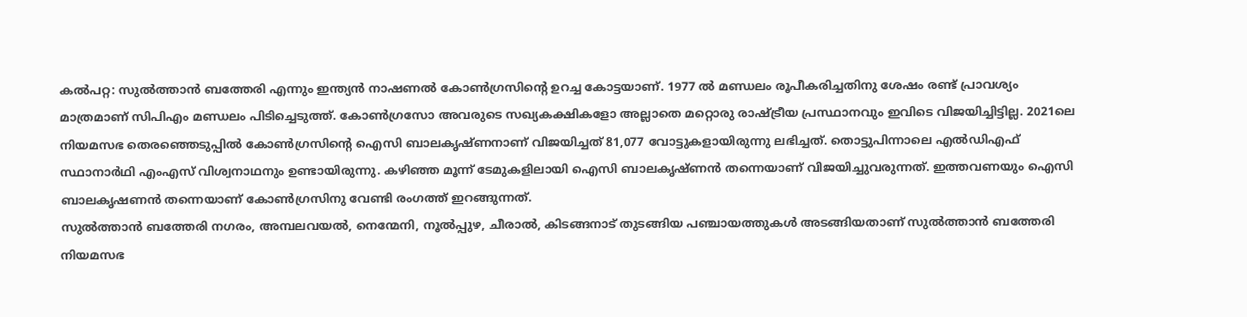കൽപറ്റ: സുൽത്താൻ ബത്തേരി എന്നും ഇന്ത്യൻ നാഷണൽ കോൺഗ്രസിൻ്റെ ഉറച്ച കോട്ടയാണ്. 1977 ൽ മണ്ഡലം രൂപീകരിച്ചതിനു ശേഷം രണ്ട് പ്രാവശ്യം മാത്രമാണ് സിപിഎം മണ്ഡലം പിടിച്ചെടുത്ത്. കോൺഗ്രസോ അവരുടെ സഖ്യകക്ഷികളോ അല്ലാതെ മറ്റൊരു രാഷ്ട്രീയ പ്രസ്ഥാനവും ഇവിടെ വിജയിച്ചിട്ടില്ല. 2021ലെ നിയമസഭ തെരഞ്ഞെടുപ്പിൽ കോൺഗ്രസിൻ്റെ ഐസി ബാലകൃഷ്ണനാണ് വിജയിച്ചത് 81,077 വോട്ടുകളായിരുന്നു ലഭിച്ചത്. തൊട്ടുപിന്നാലെ എൽഡിഎഫ് സ്ഥാനാർഥി എംഎസ് വിശ്വനാഥനും ഉണ്ടായിരുന്നു. കഴിഞ്ഞ മൂന്ന് ടേമുകളിലായി ഐസി ബാലകൃഷ്ണൻ തന്നെയാണ് വിജയിച്ചുവരുന്നത്. ഇത്തവണയും ഐസി ബാലകൃഷണൻ തന്നെയാണ് കോൺഗ്രസിനു വേണ്ടി രംഗത്ത് ഇറങ്ങുന്നത്.
സുൽത്താൻ ബത്തേരി നഗരം, അമ്പലവയൽ, നെന്മേനി, നൂൽപ്പുഴ, ചീരാൽ, കിടങ്ങനാട് തുടങ്ങിയ പഞ്ചായത്തുകൾ അടങ്ങിയതാണ് സുൽത്താൻ ബത്തേരി നിയമസഭ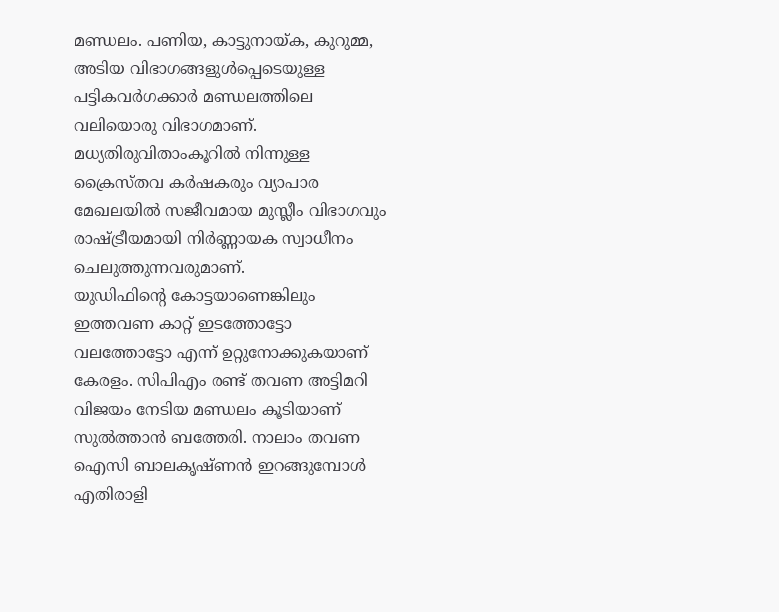മണ്ഡലം. പണിയ, കാട്ടുനായ്ക, കുറുമ്മ, അടിയ വിഭാഗങ്ങളുൾപ്പെടെയുള്ള പട്ടികവർഗക്കാർ മണ്ഡലത്തിലെ വലിയൊരു വിഭാഗമാണ്. മധ്യതിരുവിതാംകൂറിൽ നിന്നുള്ള ക്രൈസ്തവ കർഷകരും വ്യാപാര മേഖലയിൽ സജീവമായ മുസ്ലീം വിഭാഗവും രാഷ്ട്രീയമായി നിർണ്ണായക സ്വാധീനം ചെലുത്തുന്നവരുമാണ്.
യുഡിഫിന്റെ കോട്ടയാണെങ്കിലും ഇത്തവണ കാറ്റ് ഇടത്തോട്ടോ വലത്തോട്ടോ എന്ന് ഉറ്റുനോക്കുകയാണ് കേരളം. സിപിഎം രണ്ട് തവണ അട്ടിമറി വിജയം നേടിയ മണ്ഡലം കൂടിയാണ് സുൽത്താൻ ബത്തേരി. നാലാം തവണ ഐസി ബാലകൃഷ്ണൻ ഇറങ്ങുമ്പോൾ എതിരാളി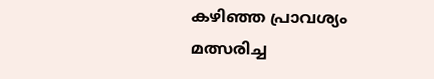കഴിഞ്ഞ പ്രാവശ്യം മത്സരിച്ച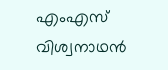എംഎസ് വിശ്വനാഥൻ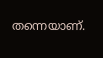തന്നെയാണ്.